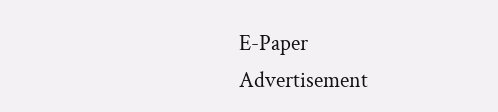E-Paper
Advertisement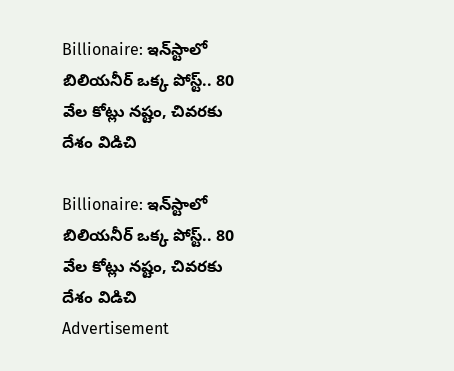Billionaire: ఇన్‌స్టాలో బిలియనీర్ ఒక్క పోస్ట్.. 80 వేల కోట్లు నష్టం, చివరకు దేశం విడిచి

Billionaire: ఇన్‌స్టాలో బిలియనీర్ ఒక్క పోస్ట్.. 80 వేల కోట్లు నష్టం, చివరకు దేశం విడిచి
Advertisement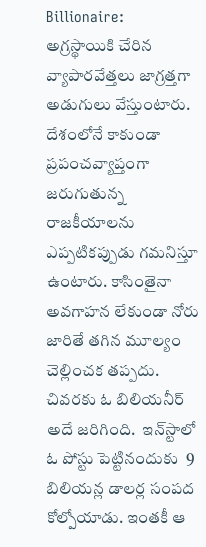Billionaire:  అగ్రస్థాయికి చేరిన వ్యాపారవేత్తలు జాగ్రత్తగా అడుగులు వేస్తుంటారు. దేశంలోనే కాకుండా ప్రపంచవ్యాప్తంగా జరుగుతున్న రాజకీయాలను ఎప్పటికప్పుడు గమనిస్తూ ఉంటారు. కాసింతైనా అవగాహన లేకుండా నోరు జారితే తగిన మూల్యం చెల్లించక తప్పదు. చివరకు ఓ బిలియనీర్ అదే జరిగింది.  ఇన్‌స్టాలో ఓ పోస్టు పెట్టినందుకు  9 బిలియన్ల డాలర్ల సంపద కోల్పోయాడు. ఇంతకీ ఆ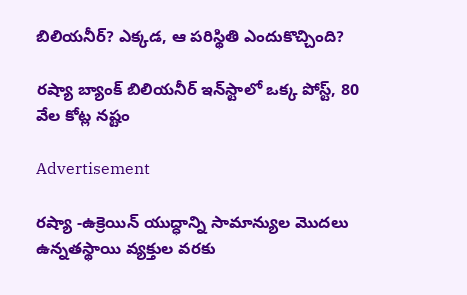బిలియనీర్? ఎక్కడ, ఆ పరిస్థితి ఎందుకొచ్చింది?

రష్యా బ్యాంక్ బిలియనీర్ ఇన్‌స్టాలో ఒక్క పోస్ట్, 80 వేల కోట్ల నష్టం

Advertisement

రష్యా -ఉక్రెయిన్ యుద్ధాన్ని సామాన్యుల మొదలు ఉన్నతస్థాయి వ్యక్తుల వరకు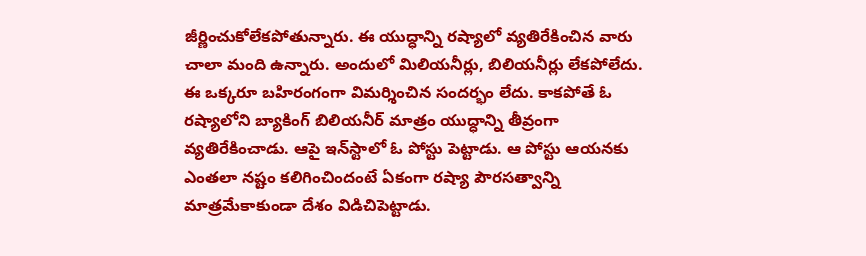జీర్ణించుకోలేకపోతున్నారు. ఈ యుద్ధాన్ని రష్యాలో వ్యతిరేకించిన వారు చాలా మంది ఉన్నారు. అందులో మిలియనీర్లు, బిలియనీర్లు లేకపోలేదు. ఈ ఒక్కరూ బహిరంగంగా విమర్శించిన సందర్భం లేదు. కాకపోతే ఓ రష్యాలోని బ్యాకింగ్ బిలియనీర్ మాత్రం యుద్ధాన్ని తీవ్రంగా వ్యతిరేకించాడు. ఆపై ఇన్‌స్టాలో ఓ పోస్టు పెట్టాడు. ఆ పోస్టు ఆయనకు ఎంతలా నష్టం కలిగించిందంటే ఏకంగా రష్యా పౌరసత్వాన్ని మాత్రమేకాకుండా దేశం విడిచిపెట్టాడు.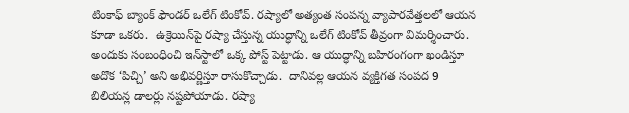టింకాఫ్ బ్యాంక్ ఫౌండర్ ఒలేగ్ టింకోవ్. రష్యాలో అత్యంత సంపన్న వ్యాపారవేత్తలలో ఆయన కూడా ఒకరు.  ఉక్రెయిన్‌పై రష్యా చేస్తున్న యుద్ధాన్ని ఒలేగ్ టింకోవ్ తీవ్రంగా విమర్శించారు. అందుకు సంబంధించి ఇన్‌స్టా‌లో ఒక్క పోస్ట్ పెట్టాడు. ఆ యుద్ధాన్ని బహిరంగంగా ఖండిస్తూ అదొక ‘పిచ్చి’ అని అభివర్ణిస్తూ రాసుకొచ్చాడు.  దానివల్ల ఆయన వ్యక్తిగత సంపద 9 బిలియన్ల డాలర్లు నష్టపోయాడు. రష్యా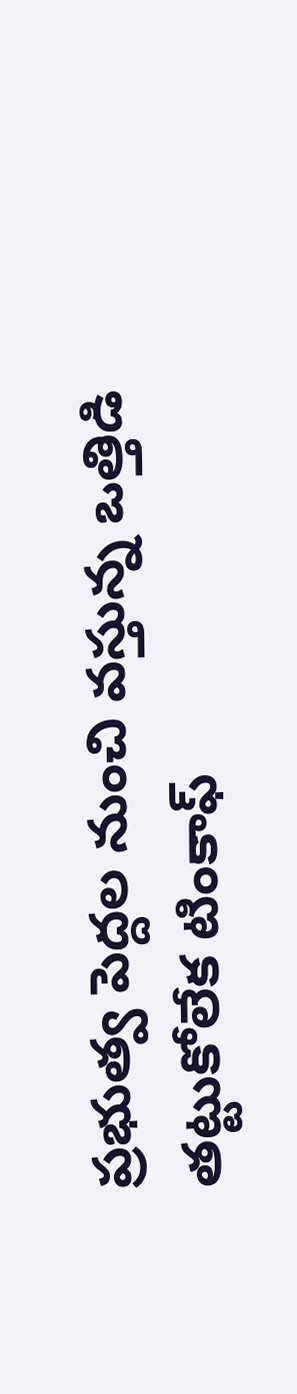ప్రభుత్వ పెద్దల నుంచి వస్తున్న ఒత్తిడి తట్టుకోలేక టింకాఫ్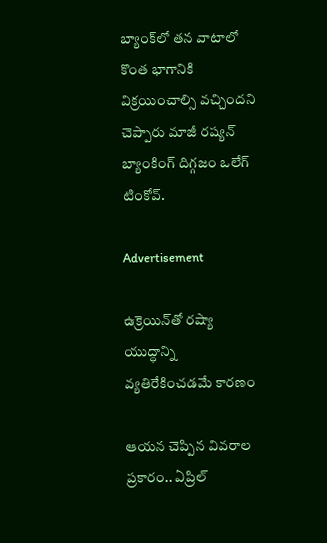బ్యాంక్‌లో తన వాటాలో కొంత భాగానికి విక్రయించాల్సి వచ్చిందని చెప్పారు మాజీ రష్యన్ బ్యాంకింగ్ దిగ్గజం ఒలేగ్ టింకోవ్.

Advertisement

ఉక్రెయిన్‌తో రష్యా యుద్ధాన్ని వ్యతిరేకించడమే కారణం

ఆయన చెప్పిన వివరాల ప్రకారం.. ఏప్రిల్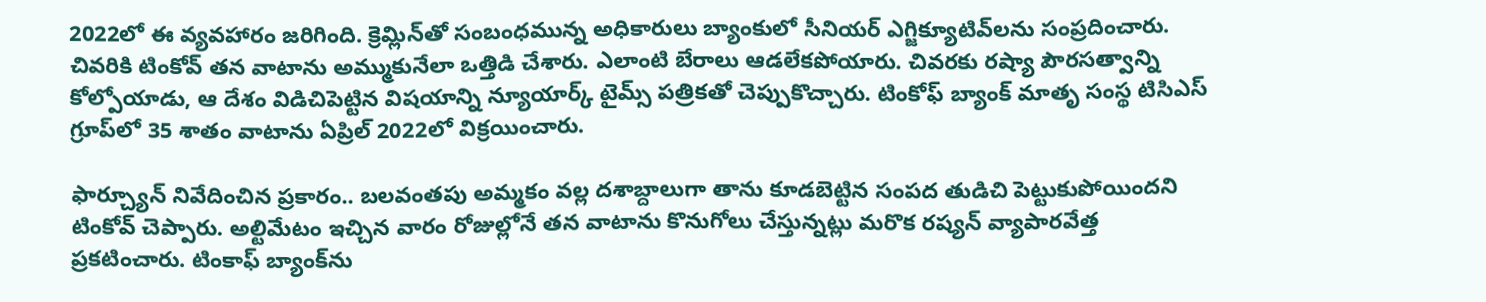2022లో ఈ వ్యవహారం జరిగింది. క్రెమ్లిన్‌తో సంబంధమున్న అధికారులు బ్యాంకులో సీనియర్ ఎగ్జిక్యూటివ్‌లను సంప్రదించారు. చివరికి టింకోవ్ తన వాటాను అమ్ముకునేలా ఒత్తిడి చేశారు. ఎలాంటి బేరాలు ఆడలేకపోయారు. చివరకు రష్యా పౌరసత్వాన్ని కోల్పోయాడు, ఆ దేశం విడిచిపెట్టిన విషయాన్ని న్యూయార్క్ టైమ్స్ పత్రికతో చెప్పుకొచ్చారు. టింకోఫ్ బ్యాంక్ మాతృ సంస్థ టిసిఎస్ గ్రూప్‌లో 35 శాతం వాటాను ఏప్రిల్ 2022లో విక్రయించారు.

ఫార్చ్యూన్ నివేదించిన ప్రకారం.. బలవంతపు అమ్మకం వల్ల దశాబ్దాలుగా తాను కూడబెట్టిన సంపద తుడిచి పెట్టుకుపోయిందని టింకోవ్ చెప్పారు. అల్టిమేటం ఇచ్చిన వారం రోజుల్లోనే తన వాటాను కొనుగోలు చేస్తున్నట్లు మరొక రష్యన్ వ్యాపారవేత్త ప్రకటించారు. టింకాఫ్ బ్యాంక్‌ను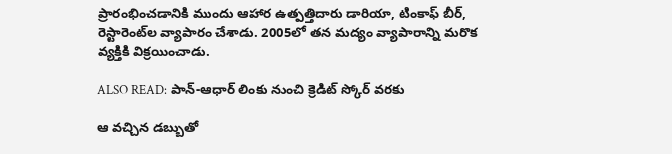ప్రారంభించడానికి ముందు ఆహార ఉత్పత్తిదారు డారియా, టింకాఫ్ బీర్, రెస్టారెంట్‌ల వ్యాపారం చేశాడు. 2005లో తన మద్యం వ్యాపారాన్ని మరొక వ్యక్తికి విక్రయించాడు.

ALSO READ: పాన్-ఆధార్ లింకు నుంచి క్రెడిట్ స్కోర్ వరకు

ఆ వచ్చిన డబ్బుతో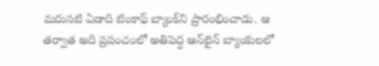మరుసటి ఏడాది టింకాఫ్ బ్యాంక్‌ని ప్రారంభించాడు. ఆ తర్వాత అది ప్రపంచంలో అతిపెద్ద ఆన్‌లైన్ బ్యాంకులలో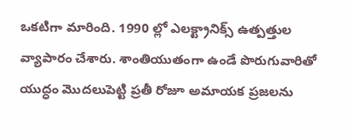ఒకటిగా మారింది. 1990 ల్లో ఎలక్ట్రానిక్స్ ఉత్పత్తుల వ్యాపారం చేశారు. శాంతియుతంగా ఉండే పొరుగువారితో యుద్ధం మొదలుపెట్టి ప్రతీ రోజూ అమాయక ప్రజలను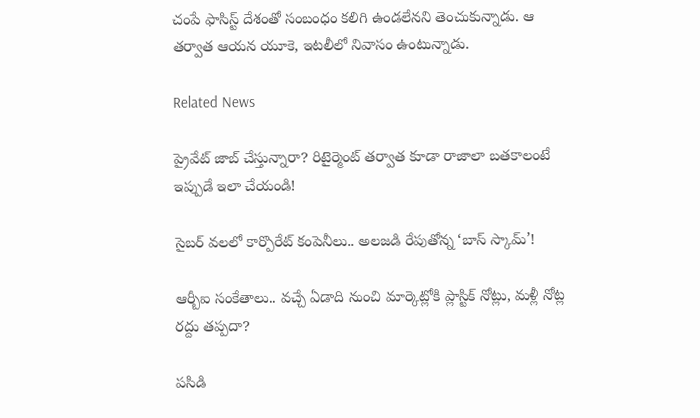చంపే ఫాసిస్ట్ దేశంతో సంబంధం కలిగి ఉండలేనని తెంచుకున్నాడు. ఆ తర్వాత ఆయన యూకె, ఇటలీలో నివాసం ఉంటున్నాడు.

Related News

ప్రైవేట్ జాబ్ చేస్తున్నారా? రిటైర్మెంట్ తర్వాత కూడా రాజాలా బతకాలంటే ఇప్పుడే ఇలా చేయండి!

సైబర్ వలలో కార్పొరేట్ కంపెనీలు.. అలజడి రేపుతోన్న ‘బాస్ స్కామ్’!

ఆర్బీఐ సంకేతాలు.. వచ్చే ఏడాది నుంచి మార్కెట్లోకి ప్లాస్టిక్ నోట్లు, మళ్లీ నోట్ల రద్దు తప్పదా?

పసిడి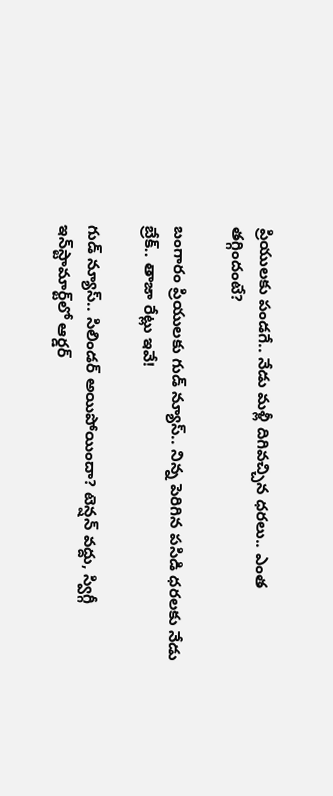ప్రియులకు పండగే.. నేడు మళ్లీ దిగివచ్చిన ధరలు.. ఎంత తగ్గిందంటే?

బంగారం ప్రియులకు గుడ్ న్యూస్.. నిన్న పెరిగిన పసిడి ధరలకు నేడు బ్రేక్.. తాజా రేట్లు ఇవే!

గుడ్ న్యూస్.. సిలిండర్ అయిపోయిందా? టెన్షన్ వద్దు, స్విగ్గీ ఇన్‌స్టామార్ట్‌లో ఆర్డర్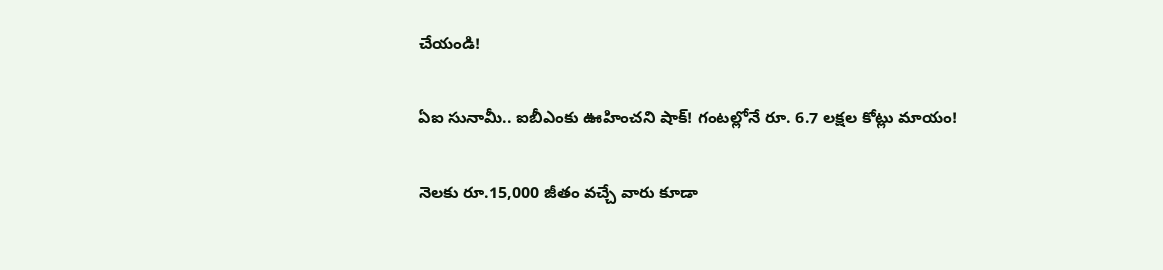చేయండి!

ఏఐ సునామీ.. ఐబీఎంకు ఊహించని షాక్! గంటల్లోనే రూ. 6.7 లక్షల కోట్లు మాయం!

నెలకు రూ.15,000 జీతం వచ్చే వారు కూడా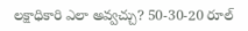లక్షాధికారి ఎలా అవ్వచ్చు? 50-30-20 రూల్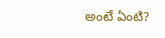అంటే ఏంటి?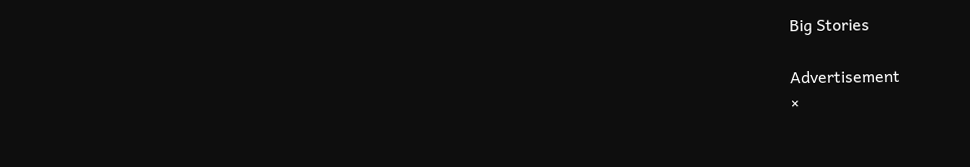Big Stories

Advertisement
×